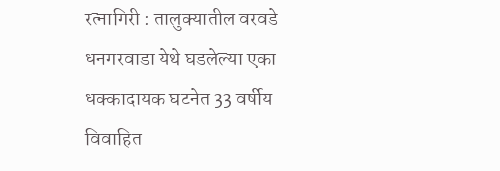रत्नागिरी : तालुक्यातील वरवडे धनगरवाडा येथे घडलेल्या एका धक्कादायक घटनेत 33 वर्षीय विवाहित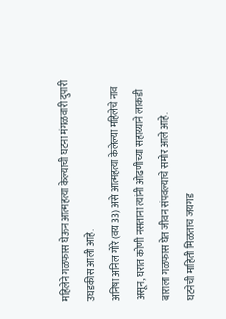महिलेने गळफास घेऊन आत्महत्या केल्याची घटना मंगळवारी दुपारी उघडकीस आली आहे.
अनिषा अनिल गोरे (वय 33) असे आत्महत्या केलेल्या महिलेचे नाव असून, घरात कोणी नसताना त्यांनी ओढणीच्या सहाय्याने लाकडी बाराला गळफास घेत जीवन संपवल्याचे समोर आले आहे.
घटनेची माहिती मिळताच जयगड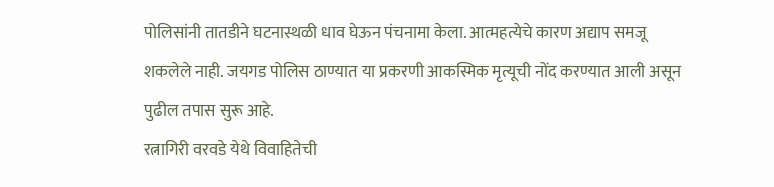पोलिसांनी तातडीने घटनास्थळी धाव घेऊन पंचनामा केला. आत्महत्येचे कारण अद्याप समजू शकलेले नाही. जयगड पोलिस ठाण्यात या प्रकरणी आकस्मिक मृत्यूची नोंद करण्यात आली असून पुढील तपास सुरू आहे.
रत्नागिरी वरवडे येथे विवाहितेची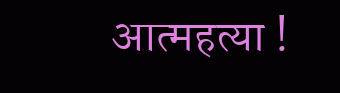आत्महत्या !